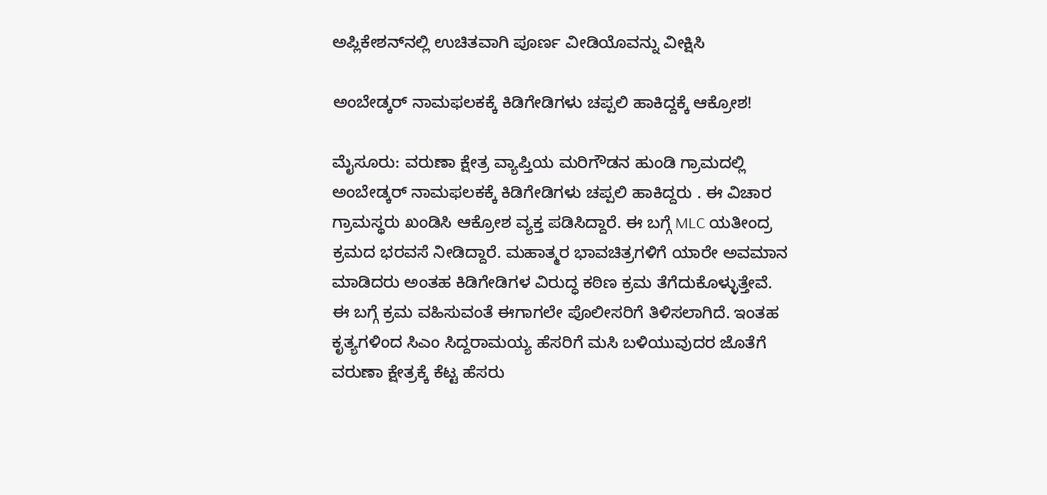ಅಪ್ಲಿಕೇಶನ್‌ನಲ್ಲಿ ಉಚಿತವಾಗಿ ಪೂರ್ಣ ವೀಡಿಯೊವನ್ನು ವೀಕ್ಷಿಸಿ

ಅಂಬೇಡ್ಕರ್ ನಾಮಫಲಕಕ್ಕೆ ಕಿಡಿಗೇಡಿಗಳು ಚಪ್ಪಲಿ ಹಾಕಿದ್ದಕ್ಕೆ ಆಕ್ರೋಶ!

ಮೈಸೂರು: ವರುಣಾ ಕ್ಷೇತ್ರ ವ್ಯಾಪ್ತಿಯ ಮರಿಗೌಡನ ಹುಂಡಿ ಗ್ರಾಮದಲ್ಲಿ ಅಂಬೇಡ್ಕರ್ ನಾಮಫಲಕಕ್ಕೆ ಕಿಡಿಗೇಡಿಗಳು ಚಪ್ಪಲಿ ಹಾಕಿದ್ದರು . ಈ ವಿಚಾರ ಗ್ರಾಮಸ್ಥರು ಖಂಡಿಸಿ ಆಕ್ರೋಶ ವ್ಯಕ್ತ ಪಡಿಸಿದ್ದಾರೆ. ಈ ಬಗ್ಗೆ MLC ಯತೀಂದ್ರ ಕ್ರಮದ ಭರವಸೆ ನೀಡಿದ್ದಾರೆ. ಮಹಾತ್ಮರ ಭಾವಚಿತ್ರಗಳಿಗೆ ಯಾರೇ ಅವಮಾನ ಮಾಡಿದರು ಅಂತಹ ಕಿಡಿಗೇಡಿಗಳ ವಿರುದ್ಧ ಕಠಿಣ ಕ್ರಮ ತೆಗೆದುಕೊಳ್ಳುತ್ತೇವೆ. ಈ ಬಗ್ಗೆ ಕ್ರಮ ವಹಿಸುವಂತೆ ಈಗಾಗಲೇ ಪೊಲೀಸರಿಗೆ ತಿಳಿಸಲಾಗಿದೆ. ಇಂತಹ ಕೃತ್ಯಗಳಿಂದ ಸಿಎಂ ಸಿದ್ದರಾಮಯ್ಯ ಹೆಸರಿಗೆ ಮಸಿ ಬಳಿಯುವುದರ ಜೊತೆಗೆ ವರುಣಾ ಕ್ಷೇತ್ರಕ್ಕೆ ಕೆಟ್ಟ ಹೆಸರು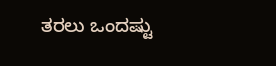ತರಲು ಒಂದಷ್ಟು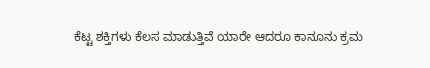ಕೆಟ್ಟ ಶಕ್ತಿಗಳು ಕೆಲಸ ಮಾಡುತ್ತಿವೆ ಯಾರೇ ಆದರೂ ಕಾನೂನು ಕ್ರಮ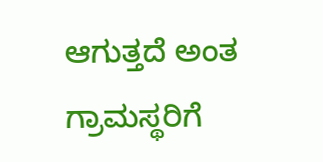ಆಗುತ್ತದೆ ಅಂತ ಗ್ರಾಮಸ್ಥರಿಗೆ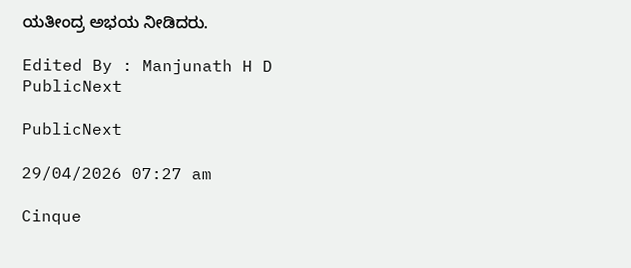ಯತೀಂದ್ರ ಅಭಯ ನೀಡಿದರು.

Edited By : Manjunath H D
PublicNext

PublicNext

29/04/2026 07:27 am

Cinque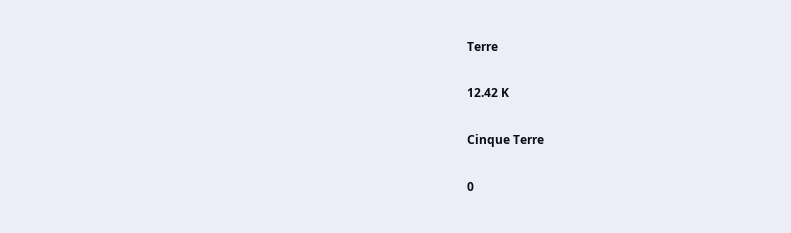Terre

12.42 K

Cinque Terre

0